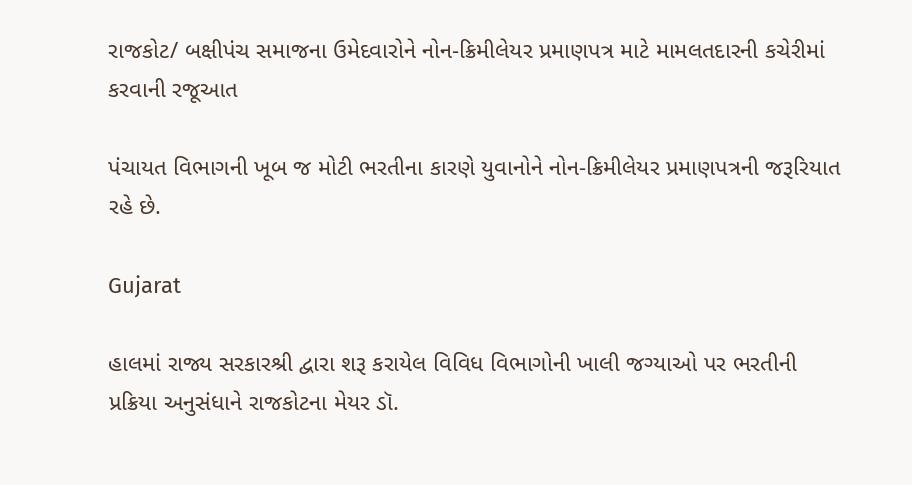રાજકોટ/ બક્ષીપંચ સમાજના ઉમેદવારોને નોન-ક્રિમીલેયર પ્રમાણપત્ર માટે મામલતદારની કચેરીમાં કરવાની રજૂઆત

પંચાયત વિભાગની ખૂબ જ મોટી ભરતીના કારણે યુવાનોને નોન-ક્રિમીલેયર પ્રમાણપત્રની જરૂરિયાત રહે છે.

Gujarat

હાલમાં રાજ્ય સરકારશ્રી દ્વારા શરૂ કરાયેલ વિવિધ વિભાગોની ખાલી જગ્યાઓ પર ભરતીની પ્રક્રિયા અનુસંધાને રાજકોટના મેયર ડૉ.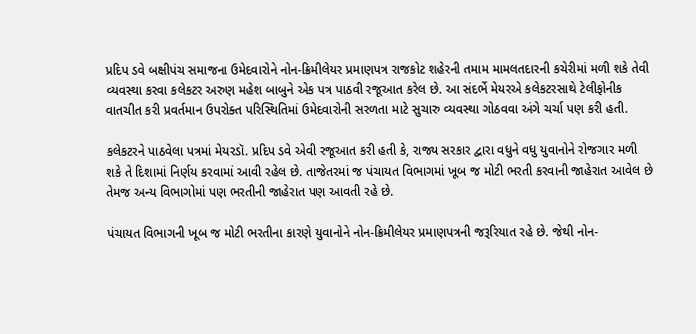પ્રદિપ ડવે બક્ષીપંચ સમાજના ઉમેદવારોને નોન-ક્રિમીલેયર પ્રમાણપત્ર રાજકોટ શહેરની તમામ મામલતદારની કચેરીમાં મળી શકે તેવી વ્યવસ્થા કરવા કલેકટર અરુણ મહેશ બાબુને એક પત્ર પાઠવી રજૂઆત કરેલ છે. આ સંદર્ભે મેયરએ કલેકટરસાથે ટેલીફોનીક વાતચીત કરી પ્રવર્તમાન ઉપરોક્ત પરિસ્થિતિમાં ઉમેદવારોની સરળતા માટે સુચારુ વ્યવસ્થા ગોઠવવા અંગે ચર્ચા પણ કરી હતી.

કલેકટરને પાઠવેલા પત્રમાં મેયરડૉ. પ્રદિપ ડવે એવી રજૂઆત કરી હતી કે, રાજ્ય સરકાર દ્વારા વધુને વધુ યુવાનોને રોજગાર મળી શકે તે દિશામાં નિર્ણય કરવામાં આવી રહેલ છે. તાજેતરમાં જ પંચાયત વિભાગમાં ખૂબ જ મોટી ભરતી કરવાની જાહેરાત આવેલ છે તેમજ અન્ય વિભાગોમાં પણ ભરતીની જાહેરાત પણ આવતી રહે છે.

પંચાયત વિભાગની ખૂબ જ મોટી ભરતીના કારણે યુવાનોને નોન-ક્રિમીલેયર પ્રમાણપત્રની જરૂરિયાત રહે છે. જેથી નોન-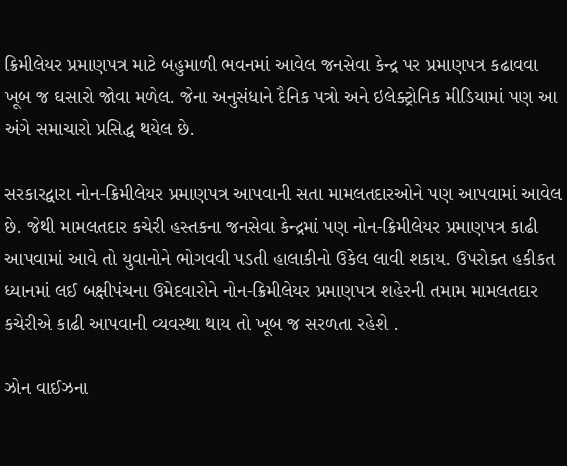ક્રિમીલેયર પ્રમાણપત્ર માટે બહુમાળી ભવનમાં આવેલ જનસેવા કેન્દ્ર પર પ્રમાણપત્ર કઢાવવા ખૂબ જ ઘસારો જોવા મળેલ. જેના અનુસંધાને દૈનિક પત્રો અને ઇલેક્ટ્રોનિક મીડિયામાં પણ આ અંગે સમાચારો પ્રસિદ્ધ થયેલ છે.

સરકારદ્વારા નોન-ક્રિમીલેયર પ્રમાણપત્ર આપવાની સતા મામલતદારઓને પણ આપવામાં આવેલ છે. જેથી મામલતદાર કચેરી હસ્તકના જનસેવા કેન્દ્રમાં પણ નોન-ક્રિમીલેયર પ્રમાણપત્ર કાઢી આપવામાં આવે તો યુવાનોને ભોગવવી પડતી હાલાકીનો ઉકેલ લાવી શકાય. ઉપરોક્ત હકીકત ધ્યાનમાં લઈ બક્ષીપંચના ઉમેદવારોને નોન-ક્રિમીલેયર પ્રમાણપત્ર શહેરની તમામ મામલતદાર કચેરીએ કાઢી આપવાની વ્યવસ્થા થાય તો ખૂબ જ સરળતા રહેશે .

ઝોન વાઈઝના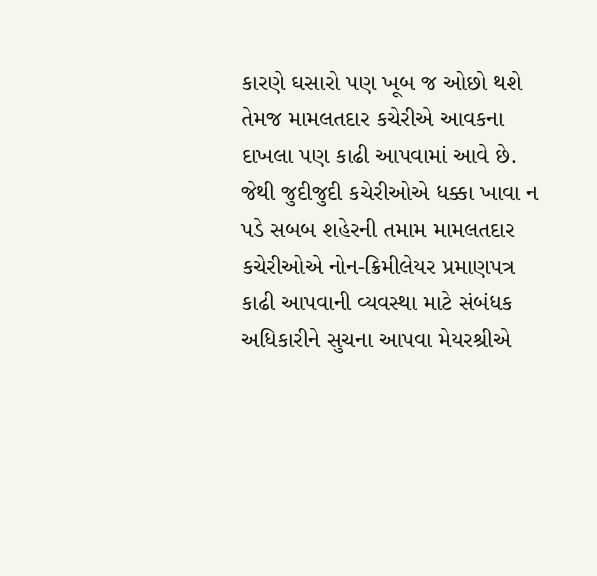કારણે ઘસારો પણ ખૂબ જ ઓછો થશે તેમજ મામલતદાર કચેરીએ આવકના દાખલા પણ કાઢી આપવામાં આવે છે. જેથી જુદીજુદી કચેરીઓએ ધક્કા ખાવા ન પડે સબબ શહેરની તમામ મામલતદાર કચેરીઓએ નોન-ક્રિમીલેયર પ્રમાણપત્ર કાઢી આપવાની વ્યવસ્થા માટે સંબંધક અધિકારીને સુચના આપવા મેયરશ્રીએ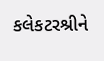કલેકટરશ્રીને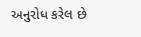અનુરોધ કરેલ છે